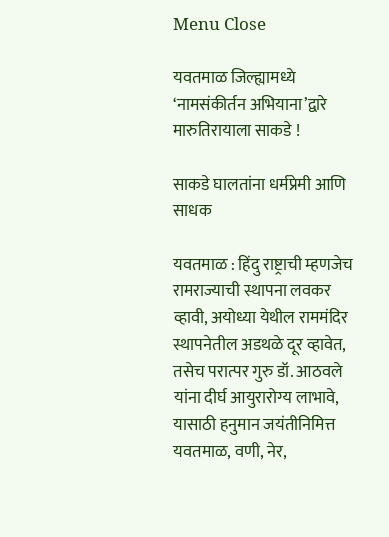Menu Close

यवतमाळ जिल्ह्यामध्ये ‘नामसंकीर्तन अभियाना’द्वारे मारुतिरायाला साकडे !

साकडे घालतांना धर्मप्रेमी आणि साधक

यवतमाळ : हिंदु राष्ट्राची म्हणजेच रामराज्याची स्थापना लवकर व्हावी, अयोध्या येथील राममंदिर स्थापनेतील अडथळे दूर व्हावेत, तसेच परात्पर गुरु डॉ. आठवले यांना दीर्घ आयुरारोग्य लाभावे, यासाठी हनुमान जयंतीनिमित्त यवतमाळ, वणी, नेर,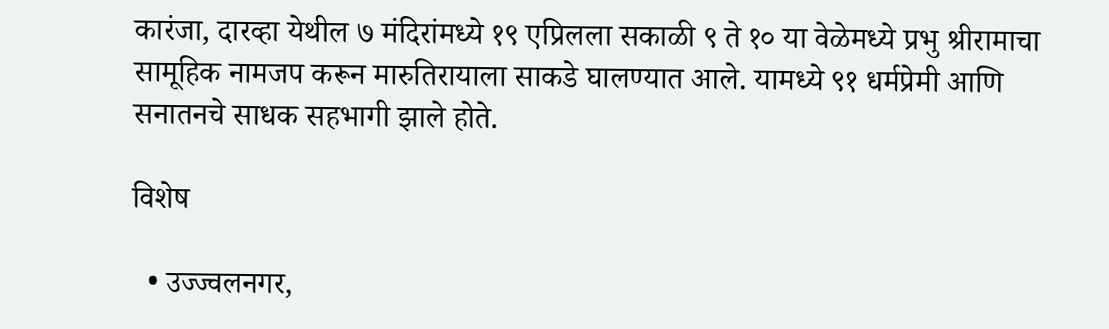कारंजा, दारव्हा येथील ७ मंदिरांमध्ये १९ एप्रिलला सकाळी ९ ते १० या वेळेमध्ये प्रभु श्रीरामाचा सामूहिक नामजप करून मारुतिरायाला साकडे घालण्यात आले. यामध्ये ९१ धर्मप्रेमी आणि सनातनचे साधक सहभागी झाले होते.

विशेष

  • उज्ज्वलनगर,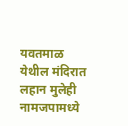यवतमाळ येथील मंदिरात लहान मुलेही नामजपामध्ये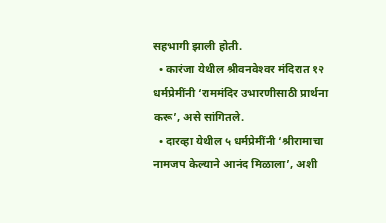सहभागी झाली होती.
  • कारंजा येथील श्रीवनवेश्‍वर मंदिरात १२ धर्मप्रेमींनी ‘राममंदिर उभारणीसाठी प्रार्थना करू’, असे सांगितले.
  • दारव्हा येथील ५ धर्मप्रेमींनी ‘श्रीरामाचा नामजप केल्याने आनंद मिळाला’, अशी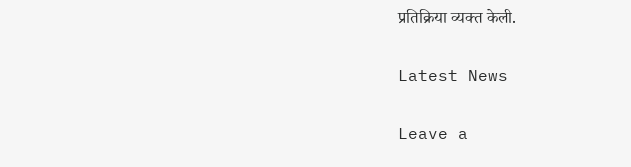प्रतिक्रिया व्यक्त केली.

Latest News

Leave a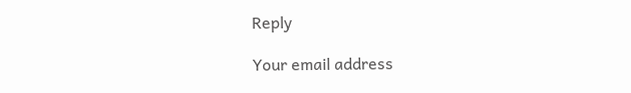Reply

Your email address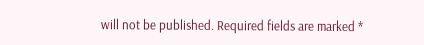will not be published. Required fields are marked *